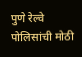पुणे रेल्वे पोलिसांची मोठी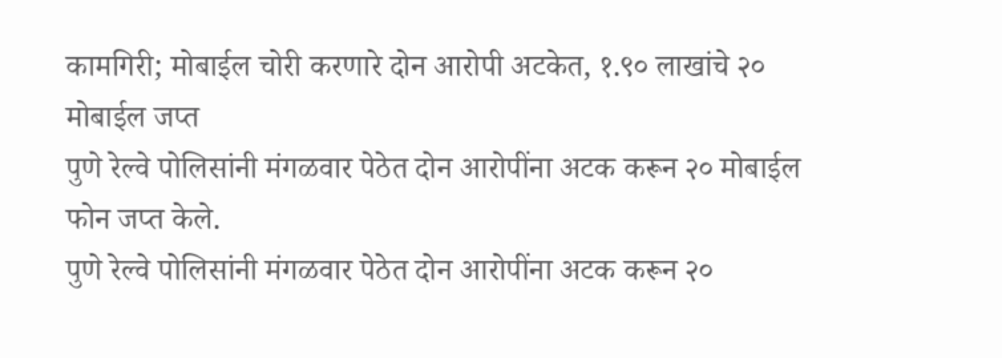कामगिरी; मोबाईल चोरी करणारे दोन आरोपी अटकेत, १.९० लाखांचे २० मोबाईल जप्त
पुणे रेल्वे पोलिसांनी मंगळवार पेठेत दोन आरोपींना अटक करून २० मोबाईल फोन जप्त केले.
पुणे रेल्वे पोलिसांनी मंगळवार पेठेत दोन आरोपींना अटक करून २०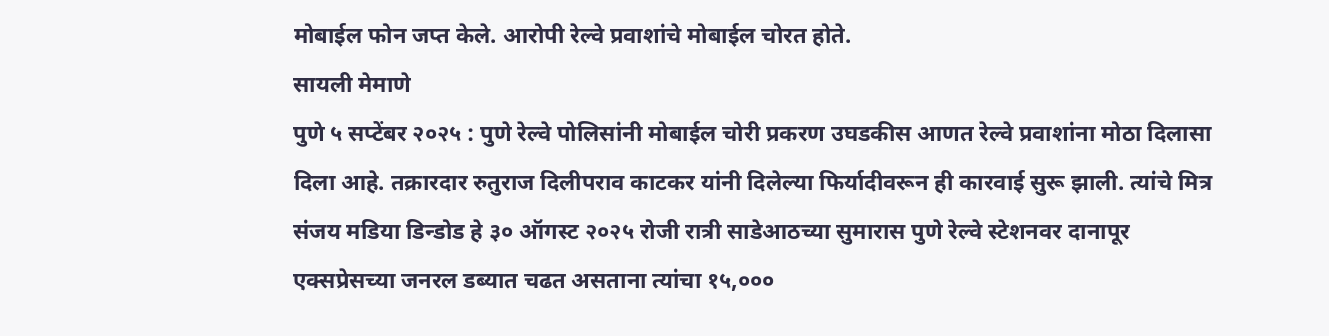मोबाईल फोन जप्त केले. आरोपी रेल्वे प्रवाशांचे मोबाईल चोरत होते.
सायली मेमाणे
पुणे ५ सप्टेंबर २०२५ : पुणे रेल्वे पोलिसांनी मोबाईल चोरी प्रकरण उघडकीस आणत रेल्वे प्रवाशांना मोठा दिलासा दिला आहे. तक्रारदार रुतुराज दिलीपराव काटकर यांनी दिलेल्या फिर्यादीवरून ही कारवाई सुरू झाली. त्यांचे मित्र संजय मडिया डिन्डोड हे ३० ऑगस्ट २०२५ रोजी रात्री साडेआठच्या सुमारास पुणे रेल्वे स्टेशनवर दानापूर एक्सप्रेसच्या जनरल डब्यात चढत असताना त्यांचा १५,०००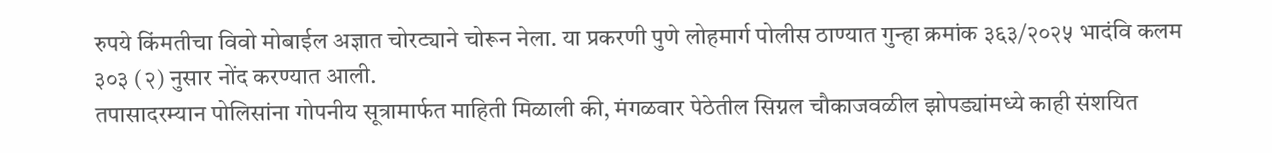रुपये किंमतीचा विवो मोबाईल अज्ञात चोरट्याने चोरून नेला. या प्रकरणी पुणे लोहमार्ग पोलीस ठाण्यात गुन्हा क्रमांक ३६३/२०२५ भादंवि कलम ३०३ (२) नुसार नोंद करण्यात आली.
तपासादरम्यान पोलिसांना गोपनीय सूत्रामार्फत माहिती मिळाली की, मंगळवार पेठेतील सिग्नल चौकाजवळील झोपड्यांमध्ये काही संशयित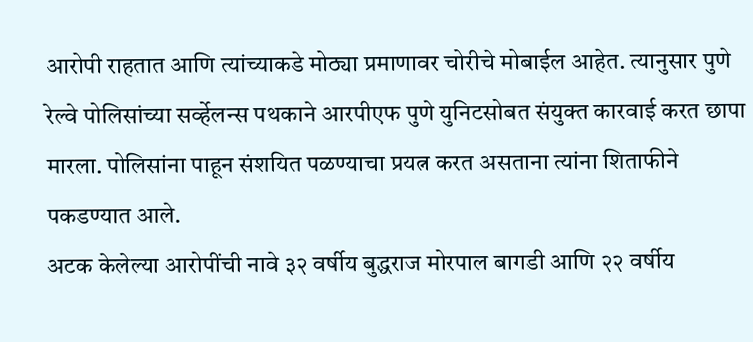आरोपी राहतात आणि त्यांच्याकडे मोठ्या प्रमाणावर चोरीचे मोबाईल आहेत. त्यानुसार पुणे रेल्वे पोलिसांच्या सर्व्हेलन्स पथकाने आरपीएफ पुणे युनिटसोबत संयुक्त कारवाई करत छापा मारला. पोलिसांना पाहून संशयित पळण्याचा प्रयत्न करत असताना त्यांना शिताफीने पकडण्यात आले.
अटक केलेल्या आरोपींची नावे ३२ वर्षीय बुद्धराज मोरपाल बागडी आणि २२ वर्षीय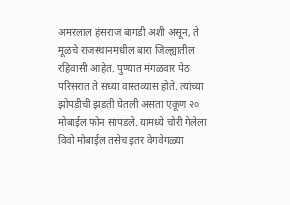अमरलाल हंसराज बागडी अशी असून, ते मूळचे राजस्थानमधील बारा जिल्ह्यातील रहिवासी आहेत. पुण्यात मंगळवार पेठ परिसरात ते सध्या वास्तव्यास होते. त्यांच्या झोपडीची झडती घेतली असता एकूण २० मोबाईल फोन सापडले. यामध्ये चोरी गेलेला विवो मोबाईल तसेच इतर वेगवेगळ्या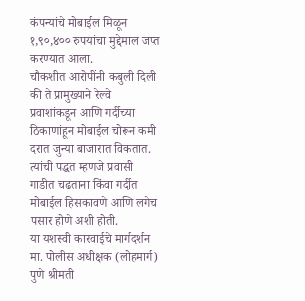कंपन्यांचे मोबाईल मिळून १,९०,४०० रुपयांचा मुद्देमाल जप्त करण्यात आला.
चौकशीत आरोपींनी कबुली दिली की ते प्रामुख्याने रेल्वे प्रवाशांकडून आणि गर्दीच्या ठिकाणांहून मोबाईल चोरून कमी दरात जुन्या बाजारात विकतात. त्यांची पद्धत म्हणजे प्रवासी गाडीत चढताना किंवा गर्दीत मोबाईल हिसकावणे आणि लगेच पसार होणे अशी होती.
या यशस्वी कारवाईचे मार्गदर्शन मा. पोलीस अधीक्षक (लोहमार्ग) पुणे श्रीमती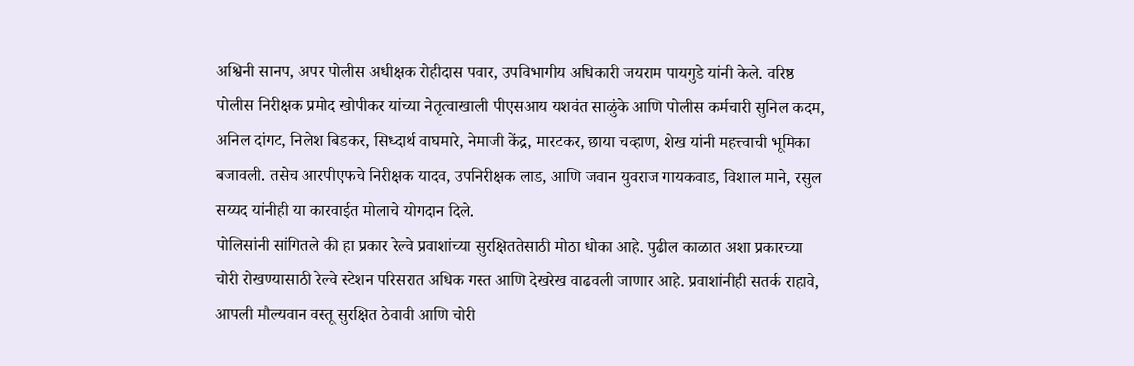अश्विनी सानप, अपर पोलीस अधीक्षक रोहीदास पवार, उपविभागीय अधिकारी जयराम पायगुडे यांनी केले. वरिष्ठ पोलीस निरीक्षक प्रमोद खोपीकर यांच्या नेतृत्वाखाली पीएसआय यशवंत साळुंके आणि पोलीस कर्मचारी सुनिल कदम, अनिल दांगट, निलेश बिडकर, सिध्दार्थ वाघमारे, नेमाजी केंद्र, मारटकर, छाया चव्हाण, शेख यांनी महत्त्वाची भूमिका बजावली. तसेच आरपीएफचे निरीक्षक यादव, उपनिरीक्षक लाड, आणि जवान युवराज गायकवाड, विशाल माने, रसुल सय्यद यांनीही या कारवाईत मोलाचे योगदान दिले.
पोलिसांनी सांगितले की हा प्रकार रेल्वे प्रवाशांच्या सुरक्षिततेसाठी मोठा धोका आहे. पुढील काळात अशा प्रकारच्या चोरी रोखण्यासाठी रेल्वे स्टेशन परिसरात अधिक गस्त आणि देखरेख वाढवली जाणार आहे. प्रवाशांनीही सतर्क राहावे, आपली मौल्यवान वस्तू सुरक्षित ठेवावी आणि चोरी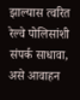झाल्यास त्वरित रेल्वे पोलिसांशी संपर्क साधावा, असे आवाहन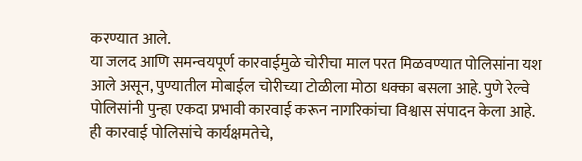करण्यात आले.
या जलद आणि समन्वयपूर्ण कारवाईमुळे चोरीचा माल परत मिळवण्यात पोलिसांना यश आले असून, पुण्यातील मोबाईल चोरीच्या टोळीला मोठा धक्का बसला आहे. पुणे रेल्वे पोलिसांनी पुन्हा एकदा प्रभावी कारवाई करून नागरिकांचा विश्वास संपादन केला आहे.
ही कारवाई पोलिसांचे कार्यक्षमतेचे,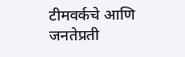टीमवर्कचे आणि जनतेप्रती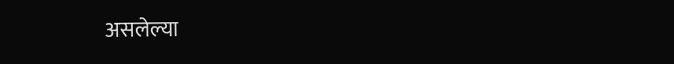असलेल्या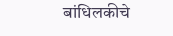बांधिलकीचे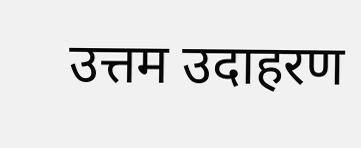उत्तम उदाहरण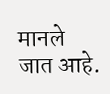मानले जात आहे.